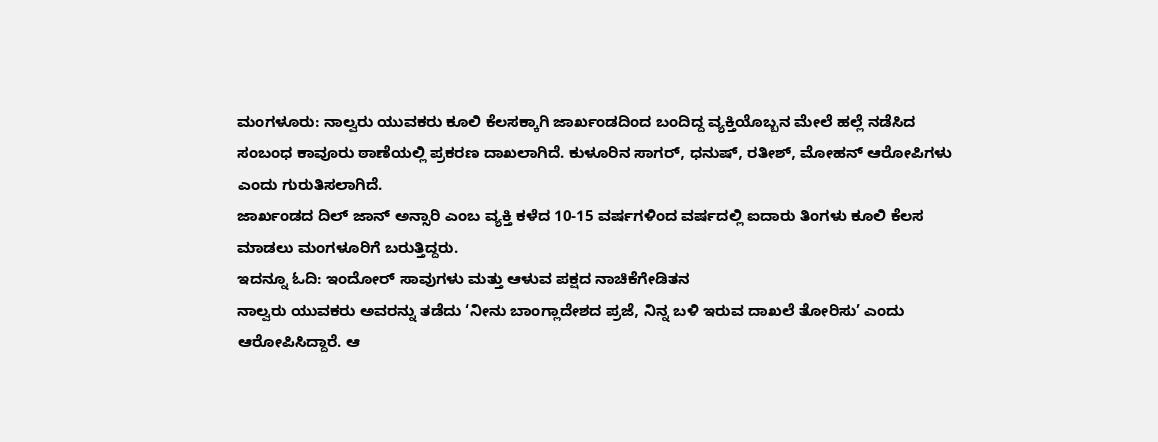ಮಂಗಳೂರು: ನಾಲ್ವರು ಯುವಕರು ಕೂಲಿ ಕೆಲಸಕ್ಕಾಗಿ ಜಾರ್ಖಂಡದಿಂದ ಬಂದಿದ್ದ ವ್ಯಕ್ತಿಯೊಬ್ಬನ ಮೇಲೆ ಹಲ್ಲೆ ನಡೆಸಿದ ಸಂಬಂಧ ಕಾವೂರು ಠಾಣೆಯಲ್ಲಿ ಪ್ರಕರಣ ದಾಖಲಾಗಿದೆ. ಕುಳೂರಿನ ಸಾಗರ್, ಧನುಷ್, ರತೀಶ್, ಮೋಹನ್ ಆರೋಪಿಗಳು ಎಂದು ಗುರುತಿಸಲಾಗಿದೆ.
ಜಾರ್ಖಂಡದ ದಿಲ್ ಜಾನ್ ಅನ್ಸಾರಿ ಎಂಬ ವ್ಯಕ್ತಿ ಕಳೆದ 10-15 ವರ್ಷಗಳಿಂದ ವರ್ಷದಲ್ಲಿ ಐದಾರು ತಿಂಗಳು ಕೂಲಿ ಕೆಲಸ ಮಾಡಲು ಮಂಗಳೂರಿಗೆ ಬರುತ್ತಿದ್ದರು.
ಇದನ್ನೂ ಓದಿ: ಇಂದೋರ್ ಸಾವುಗಳು ಮತ್ತು ಆಳುವ ಪಕ್ಷದ ನಾಚಿಕೆಗೇಡಿತನ
ನಾಲ್ವರು ಯುವಕರು ಅವರನ್ನು ತಡೆದು ‘ನೀನು ಬಾಂಗ್ಲಾದೇಶದ ಪ್ರಜೆ, ನಿನ್ನ ಬಳಿ ಇರುವ ದಾಖಲೆ ತೋರಿಸು’ ಎಂದು ಆರೋಪಿಸಿದ್ದಾರೆ. ಆ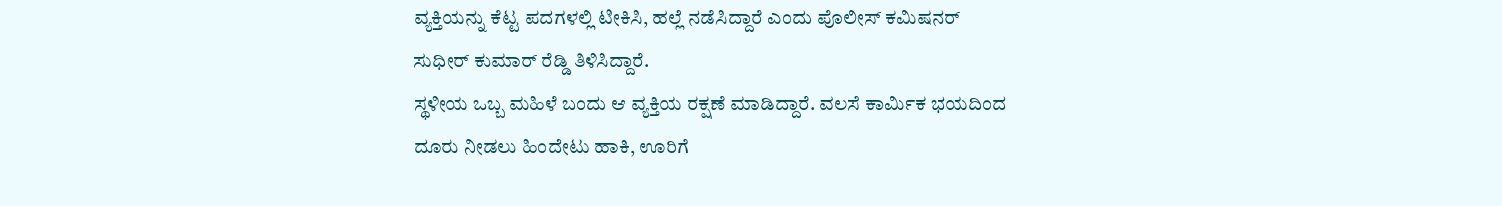ವ್ಯಕ್ತಿಯನ್ನು ಕೆಟ್ಟ ಪದಗಳಲ್ಲಿ ಟೀಕಿಸಿ, ಹಲ್ಲೆ ನಡೆಸಿದ್ದಾರೆ ಎಂದು ಪೊಲೀಸ್ ಕಮಿಷನರ್ ಸುಧೀರ್ ಕುಮಾರ್ ರೆಡ್ಡಿ ತಿಳಿಸಿದ್ದಾರೆ.
ಸ್ಥಳೀಯ ಒಬ್ಬ ಮಹಿಳೆ ಬಂದು ಆ ವ್ಯಕ್ತಿಯ ರಕ್ಷಣೆ ಮಾಡಿದ್ದಾರೆ. ವಲಸೆ ಕಾರ್ಮಿಕ ಭಯದಿಂದ ದೂರು ನೀಡಲು ಹಿಂದೇಟು ಹಾಕಿ, ಊರಿಗೆ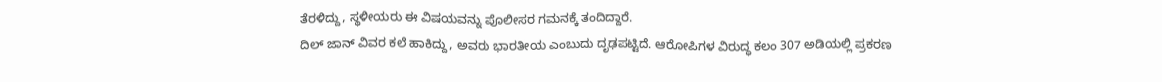ತೆರಳಿದ್ದು, ಸ್ಥಳೀಯರು ಈ ವಿಷಯವನ್ನು ಪೊಲೀಸರ ಗಮನಕ್ಕೆ ತಂದಿದ್ದಾರೆ.
ದಿಲ್ ಜಾನ್ ವಿವರ ಕಲೆ ಹಾಕಿದ್ದು, ಅವರು ಭಾರತೀಯ ಎಂಬುದು ದೃಢಪಟ್ಟಿದೆ. ಆರೋಪಿಗಳ ವಿರುದ್ಧ ಕಲಂ 307 ಅಡಿಯಲ್ಲಿ ಪ್ರಕರಣ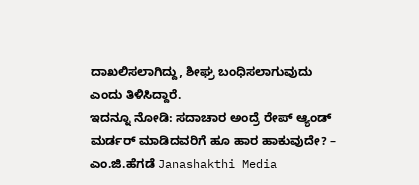ದಾಖಲಿಸಲಾಗಿದ್ದು, ಶೀಘ್ರ ಬಂಧಿಸಲಾಗುವುದು ಎಂದು ತಿಳಿಸಿದ್ದಾರೆ.
ಇದನ್ನೂ ನೋಡಿ: ಸದಾಚಾರ ಅಂದ್ರೆ ರೇಪ್ ಆ್ಯಂಡ್ ಮರ್ಡರ್ ಮಾಡಿದವರಿಗೆ ಹೂ ಹಾರ ಹಾಕುವುದೇ? – ಎಂ.ಜಿ.ಹೆಗಡೆ Janashakthi Media